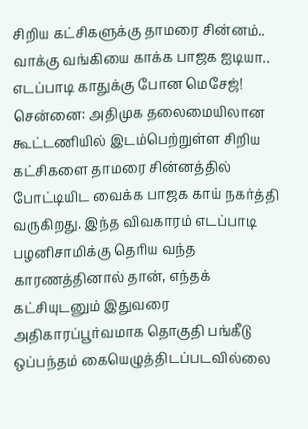சிறிய கட்சிகளுக்கு தாமரை சின்னம்.. வாக்கு வங்கியை காக்க பாஜக ஐடியா.. எடப்பாடி காதுக்கு போன மெசேஜ்!
சென்னை: அதிமுக தலைமையிலான கூட்டணியில் இடம்பெற்றுள்ள சிறிய கட்சிகளை தாமரை சின்னத்தில் போட்டியிட வைக்க பாஜக காய் நகர்த்தி வருகிறது. இந்த விவகாரம் எடப்பாடி பழனிசாமிக்கு தெரிய வந்த காரணத்தினால் தான், எந்தக் கட்சியுடனும் இதுவரை அதிகாரப்பூர்வமாக தொகுதி பங்கீடு ஒப்பந்தம் கையெழுத்திடப்படவில்லை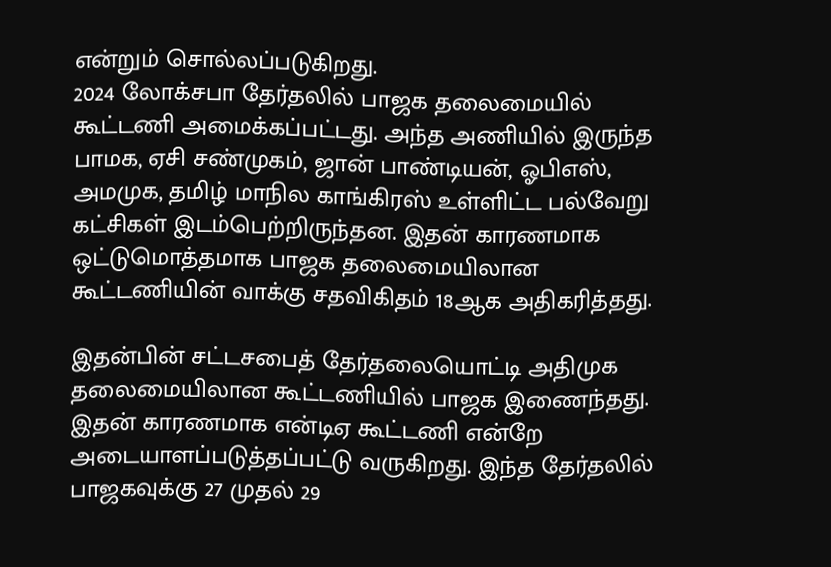என்றும் சொல்லப்படுகிறது.
2024 லோக்சபா தேர்தலில் பாஜக தலைமையில் கூட்டணி அமைக்கப்பட்டது. அந்த அணியில் இருந்த பாமக, ஏசி சண்முகம், ஜான் பாண்டியன், ஓபிஎஸ், அமமுக, தமிழ் மாநில காங்கிரஸ் உள்ளிட்ட பல்வேறு கட்சிகள் இடம்பெற்றிருந்தன. இதன் காரணமாக ஒட்டுமொத்தமாக பாஜக தலைமையிலான கூட்டணியின் வாக்கு சதவிகிதம் 18ஆக அதிகரித்தது.

இதன்பின் சட்டசபைத் தேர்தலையொட்டி அதிமுக தலைமையிலான கூட்டணியில் பாஜக இணைந்தது. இதன் காரணமாக என்டிஏ கூட்டணி என்றே அடையாளப்படுத்தப்பட்டு வருகிறது. இந்த தேர்தலில் பாஜகவுக்கு 27 முதல் 29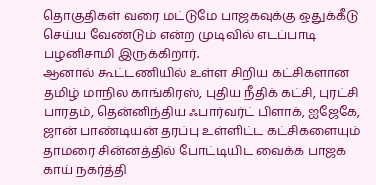தொகுதிகள் வரை மட்டுமே பாஜகவுக்கு ஒதுக்கீடு செய்ய வேண்டும் என்ற முடிவில் எடப்பாடி பழனிசாமி இருக்கிறார்.
ஆனால் கூட்டணியில் உள்ள சிறிய கட்சிகளான தமிழ் மாநில காங்கிரஸ், புதிய நீதிக் கட்சி, புரட்சி பாரதம், தென்னிந்திய ஃபார்வர்ட் பிளாக், ஐஜேகே, ஜான் பாண்டியன் தரப்பு உள்ளிட்ட கட்சிகளையும் தாமரை சின்னத்தில் போட்டியிட வைக்க பாஜக காய் நகர்த்தி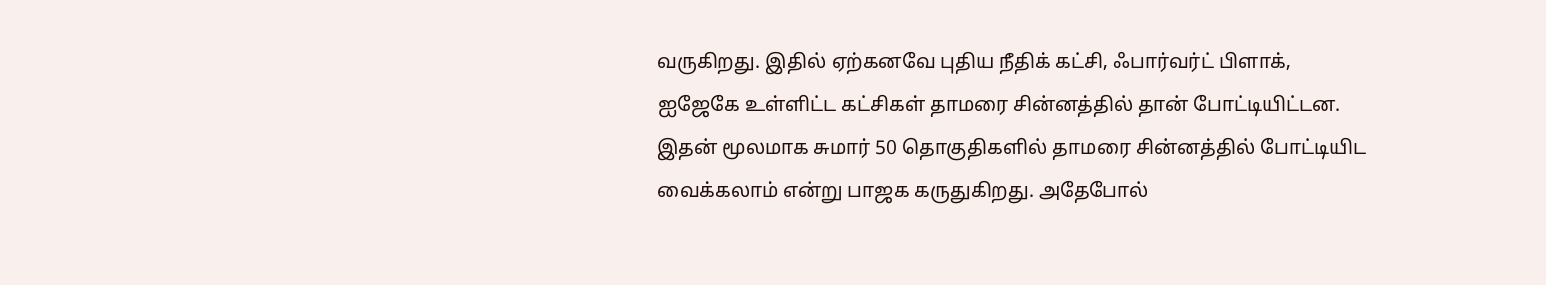வருகிறது. இதில் ஏற்கனவே புதிய நீதிக் கட்சி, ஃபார்வர்ட் பிளாக், ஐஜேகே உள்ளிட்ட கட்சிகள் தாமரை சின்னத்தில் தான் போட்டியிட்டன.
இதன் மூலமாக சுமார் 50 தொகுதிகளில் தாமரை சின்னத்தில் போட்டியிட வைக்கலாம் என்று பாஜக கருதுகிறது. அதேபோல்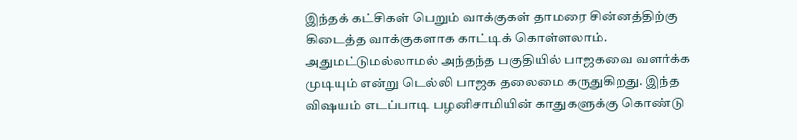இந்தக் கட்சிகள் பெறும் வாக்குகள் தாமரை சின்னத்திற்கு கிடைத்த வாக்குகளாக காட்டிக் கொள்ளலாம். அதுமட்டுமல்லாமல் அந்தந்த பகுதியில் பாஜகவை வளர்க்க முடியும் என்று டெல்லி பாஜக தலைமை கருதுகிறது. இந்த விஷயம் எடப்பாடி பழனிசாமியின் காதுகளுக்கு கொண்டு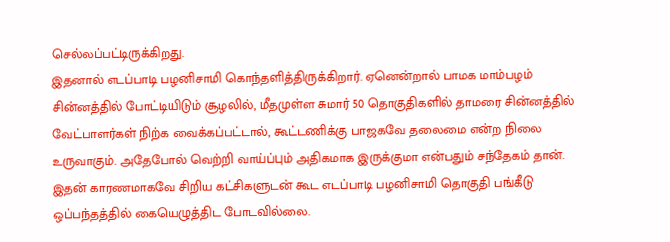செல்லப்பட்டிருக்கிறது.
இதனால் எடப்பாடி பழனிசாமி கொந்தளித்திருக்கிறார். ஏனென்றால் பாமக மாம்பழம் சின்னத்தில் போட்டியிடும் சூழலில், மீதமுள்ள சுமார் 50 தொகுதிகளில் தாமரை சின்னத்தில் வேட்பாளர்கள் நிற்க வைக்கப்பட்டால், கூட்டணிக்கு பாஜகவே தலைமை என்ற நிலை உருவாகும். அதேபோல் வெற்றி வாய்ப்பும் அதிகமாக இருக்குமா என்பதும் சந்தேகம் தான்.
இதன் காரணமாகவே சிறிய கட்சிகளுடன் கூட எடப்பாடி பழனிசாமி தொகுதி பங்கீடு ஒப்பந்தத்தில் கையெழுத்திட போடவில்லை.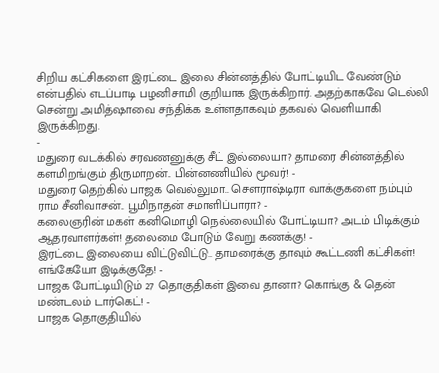சிறிய கட்சிகளை இரட்டை இலை சின்னத்தில் போட்டியிட வேண்டும் என்பதில் எடப்பாடி பழனிசாமி குறியாக இருக்கிறார். அதற்காகவே டெல்லி சென்று அமித்ஷாவை சந்திக்க உள்ளதாகவும் தகவல் வெளியாகி இருக்கிறது.
-
மதுரை வடக்கில் சரவணனுக்கு சீட் இல்லையா? தாமரை சின்னத்தில் களமிறங்கும் திருமாறன்.. பின்னணியில் மூவர்! -
மதுரை தெற்கில் பாஜக வெல்லுமா.. செளராஷ்டிரா வாக்குகளை நம்பும் ராம சீனிவாசன்.. பூமிநாதன் சமாளிப்பாரா? -
கலைஞரின் மகள் கனிமொழி நெல்லையில் போட்டியா? அடம் பிடிக்கும் ஆதரவாளர்கள்! தலைமை போடும் வேறு கணக்கு! -
இரட்டை இலையை விட்டுவிட்டு.. தாமரைக்கு தாவும் கூட்டணி கட்சிகள்! எங்கேயோ இடிக்குதே! -
பாஜக போட்டியிடும் 27 தொகுதிகள் இவை தானா? கொங்கு & தென் மண்டலம் டார்கெட்! -
பாஜக தொகுதியில்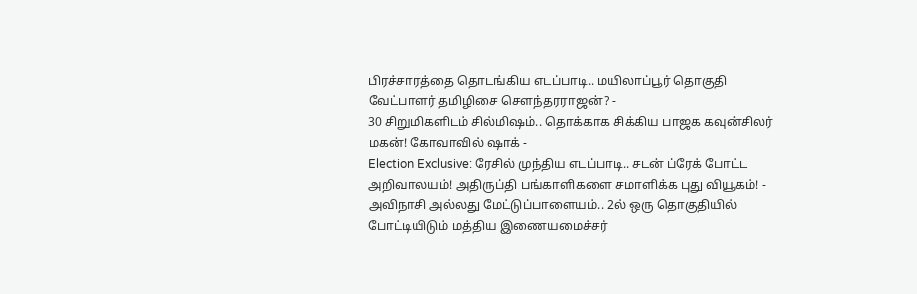பிரச்சாரத்தை தொடங்கிய எடப்பாடி.. மயிலாப்பூர் தொகுதி வேட்பாளர் தமிழிசை செளந்தரராஜன்? -
30 சிறுமிகளிடம் சில்மிஷம்.. தொக்காக சிக்கிய பாஜக கவுன்சிலர் மகன்! கோவாவில் ஷாக் -
Election Exclusive: ரேசில் முந்திய எடப்பாடி.. சடன் ப்ரேக் போட்ட அறிவாலயம்! அதிருப்தி பங்காளிகளை சமாளிக்க புது வியூகம்! -
அவிநாசி அல்லது மேட்டுப்பாளையம்.. 2ல் ஒரு தொகுதியில் போட்டியிடும் மத்திய இணையமைச்சர்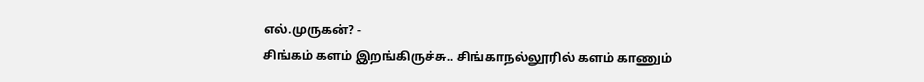எல்.முருகன்? -
சிங்கம் களம் இறங்கிருச்சு.. சிங்காநல்லூரில் களம் காணும்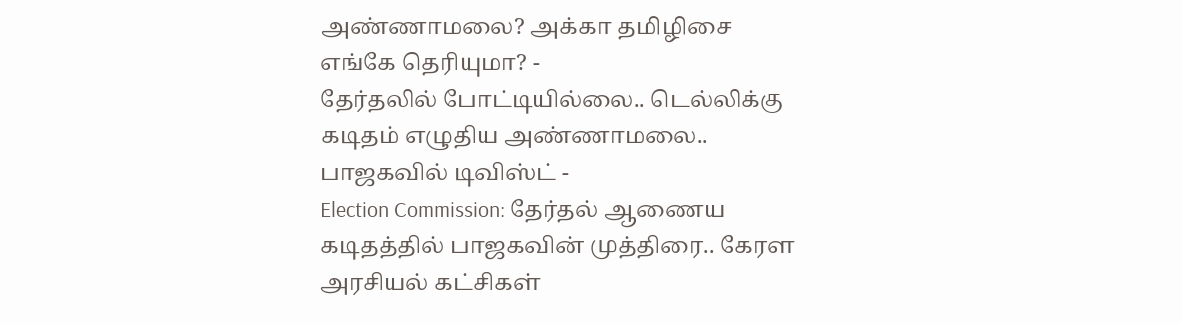அண்ணாமலை? அக்கா தமிழிசை எங்கே தெரியுமா? -
தேர்தலில் போட்டியில்லை.. டெல்லிக்கு கடிதம் எழுதிய அண்ணாமலை.. பாஜகவில் டிவிஸ்ட் -
Election Commission: தேர்தல் ஆணைய கடிதத்தில் பாஜகவின் முத்திரை.. கேரள அரசியல் கட்சிகள்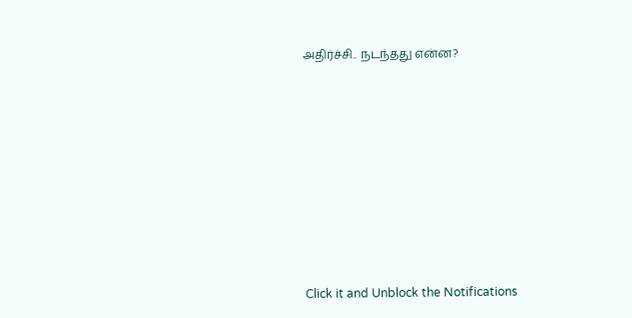அதிர்ச்சி.. நடந்தது என்ன?












Click it and Unblock the Notifications